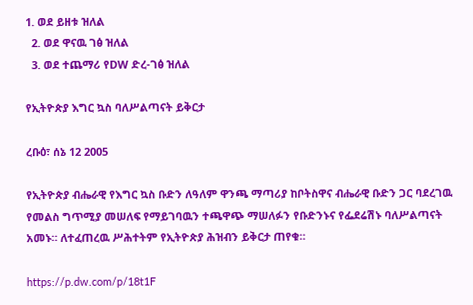1. ወደ ይዘቱ ዝለል
  2. ወደ ዋናዉ ገፅ ዝለል
  3. ወደ ተጨማሪ የDW ድረ-ገፅ ዝለል

የኢትዮጵያ እግር ኳስ ባለሥልጣናት ይቅርታ

ረቡዕ፣ ሰኔ 12 2005

የኢትዮጵያ ብሔራዊ የእግር ኳስ ቡድን ለዓለም ዋንጫ ማጣሪያ ከቦትስዋና ብሔራዊ ቡድን ጋር ባደረገዉ የመልስ ግጥሚያ መሠለፍ የማይገባዉን ተጫዋጭ ማሠለፉን የቡድንኑና የፌደሬሽኑ ባለሥልጣናት አመኑ። ለተፈጠረዉ ሥሕተትም የኢትዮጵያ ሕዝብን ይቅርታ ጠየቁ።

https://p.dw.com/p/18t1F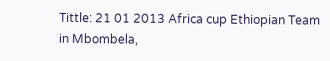Tittle: 21 01 2013 Africa cup Ethiopian Team in Mbombela,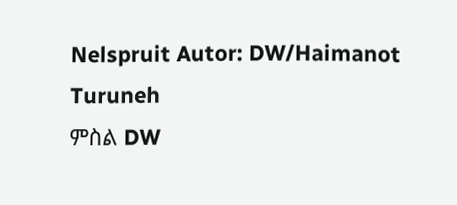Nelspruit Autor: DW/Haimanot Turuneh
ምስል DW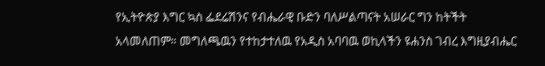የኢትዮጵያ እግር ኳስ ፌደሬሽንና የብሔራዊ ቡድን ባለሥልጣናት አሠራር ግን ከትችት አላመለጠም። መግለጫዉን የተከታተለዉ የአዲስ አባባዉ ወኪላችን ዩሐንስ ገብረ እግዚያብሔር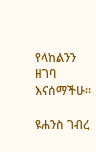የላከልንን ዘገባ እናሰማችሁ።

ዩሐንስ ገብረ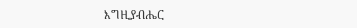እግዚያብሔር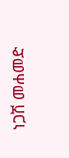ነጋሽ መሐመድ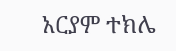አርያም ተክሌ